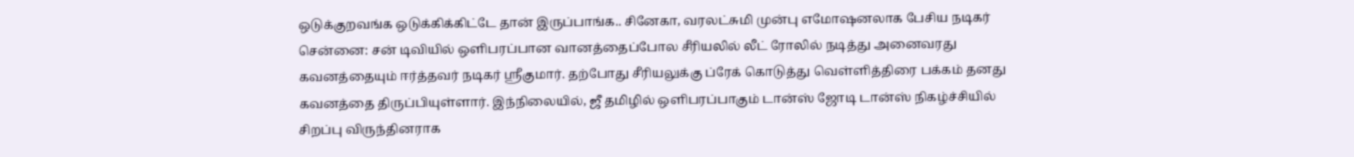ஒடுக்குறவங்க ஒடுக்கிக்கிட்டே தான் இருப்பாங்க.. சினேகா, வரலட்சுமி முன்பு எமோஷனலாக பேசிய நடிகர்
சென்னை: சன் டிவியில் ஒளிபரப்பான வானத்தைப்போல சீரியலில் லீட் ரோலில் நடித்து அனைவரது கவனத்தையும் ஈர்த்தவர் நடிகர் ஸ்ரீகுமார். தற்போது சீரியலுக்கு ப்ரேக் கொடுத்து வெள்ளித்திரை பக்கம் தனது கவனத்தை திருப்பியுள்ளார். இந்நிலையில், ஜீ தமிழில் ஒளிபரப்பாகும் டான்ஸ் ஜோடி டான்ஸ் நிகழ்ச்சியில் சிறப்பு விருந்தினராக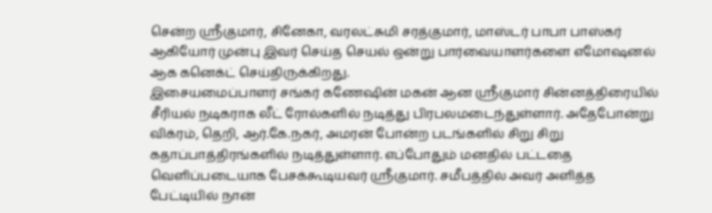சென்ற ஸ்ரீகுமார், சினேகா, வரலட்சுமி சரத்குமார், மாஸ்டர் பாபா பாஸ்கர் ஆகியோர் முன்பு இவர் செய்த செயல் ஒன்று பார்வையாளர்களை எமோஷனல் ஆக கனெக்ட் செய்திருக்கிறது.
இசையமைப்பாளர் சங்கர் கணேஷின் மகன் ஆன ஸ்ரீகுமார் சின்னத்திரையில் சீரியல் நடிகராக லீட் ரோல்களில் நடித்து பிரபலமடைந்துள்ளார். அதேபோன்று விக்ரம், தெறி, ஆர்.கே.நகர், அமரன் போன்ற படங்களில் சிறு சிறு கதாப்பாத்திரங்களில் நடித்துள்ளார். எப்போதும் மனதில் பட்டதை வெளிப்படையாக பேசக்கூடியவர் ஸ்ரீகுமார். சமீபத்தில் அவர் அளித்த பேட்டியில் நான்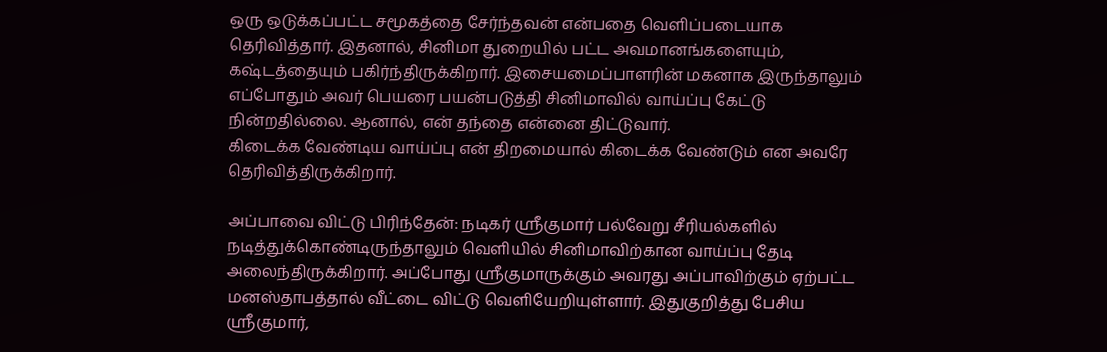ஒரு ஒடுக்கப்பட்ட சமூகத்தை சேர்ந்தவன் என்பதை வெளிப்படையாக தெரிவித்தார். இதனால், சினிமா துறையில் பட்ட அவமானங்களையும், கஷ்டத்தையும் பகிர்ந்திருக்கிறார். இசையமைப்பாளரின் மகனாக இருந்தாலும் எப்போதும் அவர் பெயரை பயன்படுத்தி சினிமாவில் வாய்ப்பு கேட்டு நின்றதில்லை. ஆனால், என் தந்தை என்னை திட்டுவார்.
கிடைக்க வேண்டிய வாய்ப்பு என் திறமையால் கிடைக்க வேண்டும் என அவரே தெரிவித்திருக்கிறார்.

அப்பாவை விட்டு பிரிந்தேன்: நடிகர் ஸ்ரீகுமார் பல்வேறு சீரியல்களில் நடித்துக்கொண்டிருந்தாலும் வெளியில் சினிமாவிற்கான வாய்ப்பு தேடி அலைந்திருக்கிறார். அப்போது ஸ்ரீகுமாருக்கும் அவரது அப்பாவிற்கும் ஏற்பட்ட மனஸ்தாபத்தால் வீட்டை விட்டு வெளியேறியுள்ளார். இதுகுறித்து பேசிய ஸ்ரீகுமார்,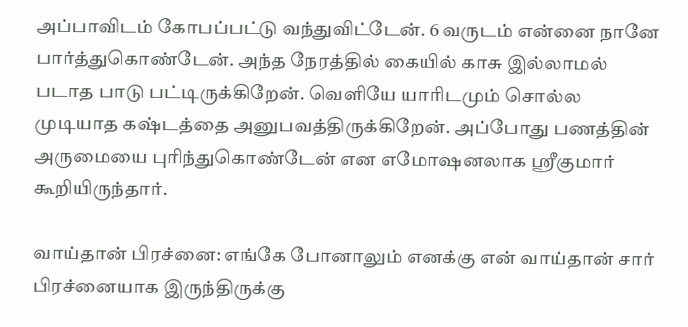அப்பாவிடம் கோபப்பட்டு வந்துவிட்டேன். 6 வருடம் என்னை நானே பார்த்துகொண்டேன். அந்த நேரத்தில் கையில் காசு இல்லாமல் படாத பாடு பட்டிருக்கிறேன். வெளியே யாரிடமும் சொல்ல முடியாத கஷ்டத்தை அனுபவத்திருக்கிறேன். அப்போது பணத்தின் அருமையை புரிந்துகொண்டேன் என எமோஷனலாக ஸ்ரீகுமார் கூறியிருந்தார்.

வாய்தான் பிரச்னை: எங்கே போனாலும் எனக்கு என் வாய்தான் சார் பிரச்னையாக இருந்திருக்கு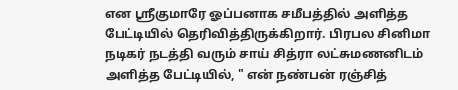என ஸ்ரீகுமாரே ஓப்பனாக சமீபத்தில் அளித்த பேட்டியில் தெரிவித்திருக்கிறார். பிரபல சினிமா நடிகர் நடத்தி வரும் சாய் சித்ரா லட்சுமணனிடம் அளித்த பேட்டியில், " என் நண்பன் ரஞ்சித்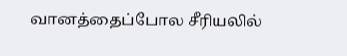வானத்தைப்போல சீரியலில்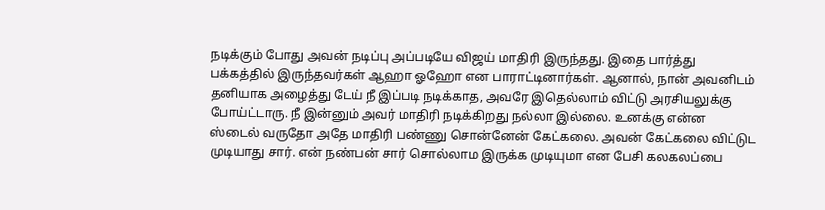நடிக்கும் போது அவன் நடிப்பு அப்படியே விஜய் மாதிரி இருந்தது. இதை பார்த்து பக்கத்தில் இருந்தவர்கள் ஆஹா ஓஹோ என பாராட்டினார்கள். ஆனால், நான் அவனிடம் தனியாக அழைத்து டேய் நீ இப்படி நடிக்காத, அவரே இதெல்லாம் விட்டு அரசியலுக்கு போய்ட்டாரு. நீ இன்னும் அவர் மாதிரி நடிக்கிறது நல்லா இல்லை. உனக்கு என்ன ஸ்டைல் வருதோ அதே மாதிரி பண்ணு சொன்னேன் கேட்கலை. அவன் கேட்கலை விட்டுட முடியாது சார். என் நண்பன் சார் சொல்லாம இருக்க முடியுமா என பேசி கலகலப்பை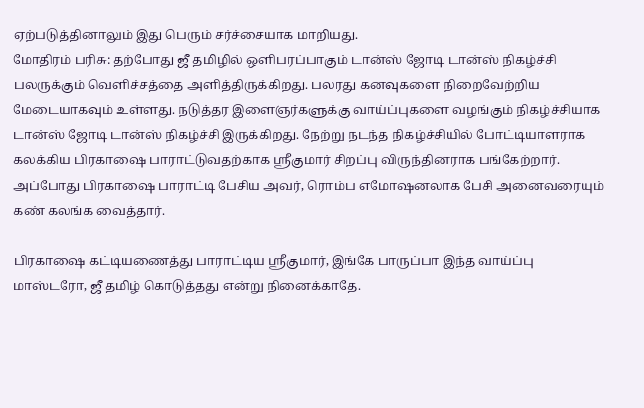ஏற்படுத்தினாலும் இது பெரும் சர்ச்சையாக மாறியது.
மோதிரம் பரிசு: தற்போது ஜீ தமிழில் ஒளிபரப்பாகும் டான்ஸ் ஜோடி டான்ஸ் நிகழ்ச்சி பலருக்கும் வெளிச்சத்தை அளித்திருக்கிறது. பலரது கனவுகளை நிறைவேற்றிய மேடையாகவும் உள்ளது. நடுத்தர இளைஞர்களுக்கு வாய்ப்புகளை வழங்கும் நிகழ்ச்சியாக டான்ஸ் ஜோடி டான்ஸ் நிகழ்ச்சி இருக்கிறது. நேற்று நடந்த நிகழ்ச்சியில் போட்டியாளராக கலக்கிய பிரகாஷை பாராட்டுவதற்காக ஸ்ரீகுமார் சிறப்பு விருந்தினராக பங்கேற்றார். அப்போது பிரகாஷை பாராட்டி பேசிய அவர், ரொம்ப எமோஷனலாக பேசி அனைவரையும் கண் கலங்க வைத்தார்.

பிரகாஷை கட்டியணைத்து பாராட்டிய ஸ்ரீகுமார், இங்கே பாருப்பா இந்த வாய்ப்பு மாஸ்டரோ, ஜீ தமிழ் கொடுத்தது என்று நினைக்காதே.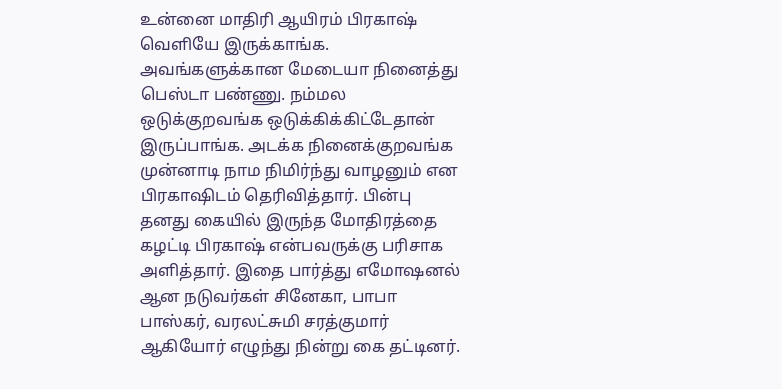உன்னை மாதிரி ஆயிரம் பிரகாஷ் வெளியே இருக்காங்க. அவங்களுக்கான மேடையா நினைத்து பெஸ்டா பண்ணு. நம்மல ஒடுக்குறவங்க ஒடுக்கிக்கிட்டேதான் இருப்பாங்க. அடக்க நினைக்குறவங்க முன்னாடி நாம நிமிர்ந்து வாழனும் என பிரகாஷிடம் தெரிவித்தார். பின்பு தனது கையில் இருந்த மோதிரத்தை கழட்டி பிரகாஷ் என்பவருக்கு பரிசாக அளித்தார். இதை பார்த்து எமோஷனல் ஆன நடுவர்கள் சினேகா, பாபா பாஸ்கர், வரலட்சுமி சரத்குமார் ஆகியோர் எழுந்து நின்று கை தட்டினர்.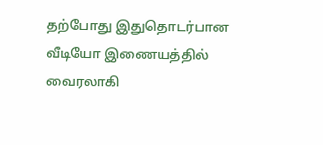தற்போது இதுதொடர்பான வீடியோ இணையத்தில் வைரலாகி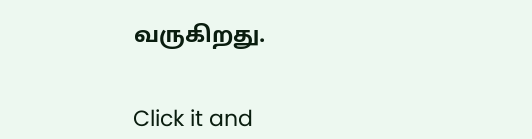வருகிறது.


Click it and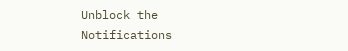Unblock the Notifications